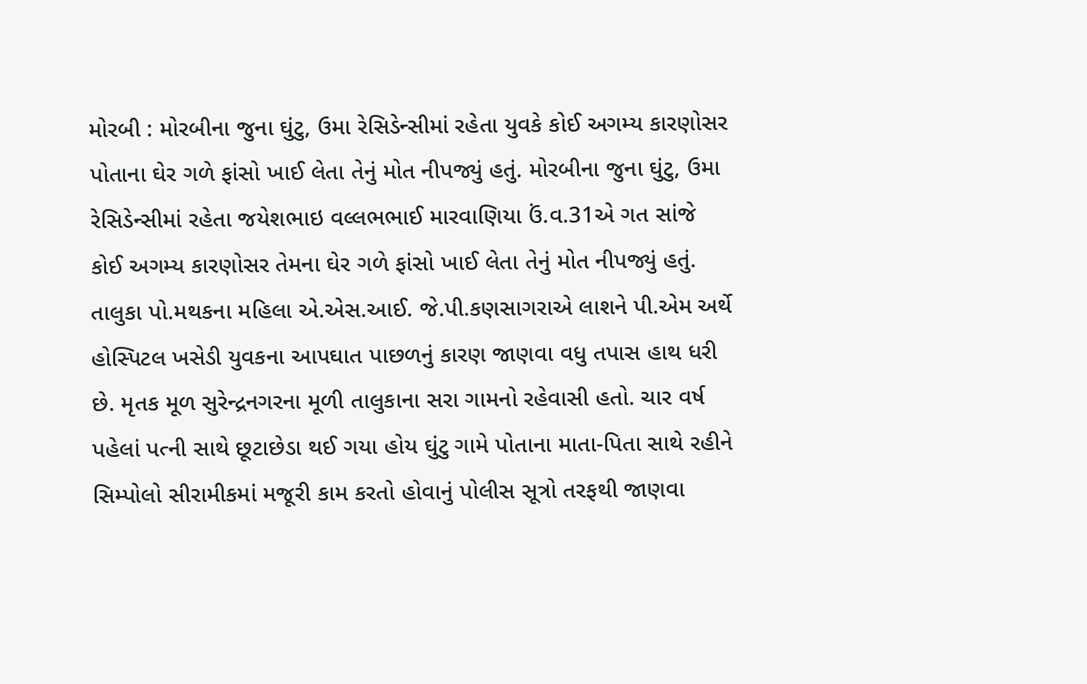મોરબી : મોરબીના જુના ઘુંટુ, ઉમા રેસિડેન્સીમાં રહેતા યુવકે કોઈ અગમ્ય કારણોસર પોતાના ઘેર ગળે ફાંસો ખાઈ લેતા તેનું મોત નીપજ્યું હતું. મોરબીના જુના ઘુંટુ, ઉમા રેસિડેન્સીમાં રહેતા જયેશભાઇ વલ્લભભાઈ મારવાણિયા ઉં.વ.31એ ગત સાંજે કોઈ અગમ્ય કારણોસર તેમના ઘેર ગળે ફાંસો ખાઈ લેતા તેનું મોત નીપજ્યું હતું. તાલુકા પો.મથકના મહિલા એ.એસ.આઈ. જે.પી.કણસાગરાએ લાશને પી.એમ અર્થે હોસ્પિટલ ખસેડી યુવકના આપઘાત પાછળનું કારણ જાણવા વધુ તપાસ હાથ ધરી છે. મૃતક મૂળ સુરેન્દ્રનગરના મૂળી તાલુકાના સરા ગામનો રહેવાસી હતો. ચાર વર્ષ પહેલાં પત્ની સાથે છૂટાછેડા થઈ ગયા હોય ઘુંટુ ગામે પોતાના માતા-પિતા સાથે રહીને સિમ્પોલો સીરામીકમાં મજૂરી કામ કરતો હોવાનું પોલીસ સૂત્રો તરફથી જાણવા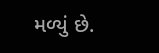મળ્યું છે.